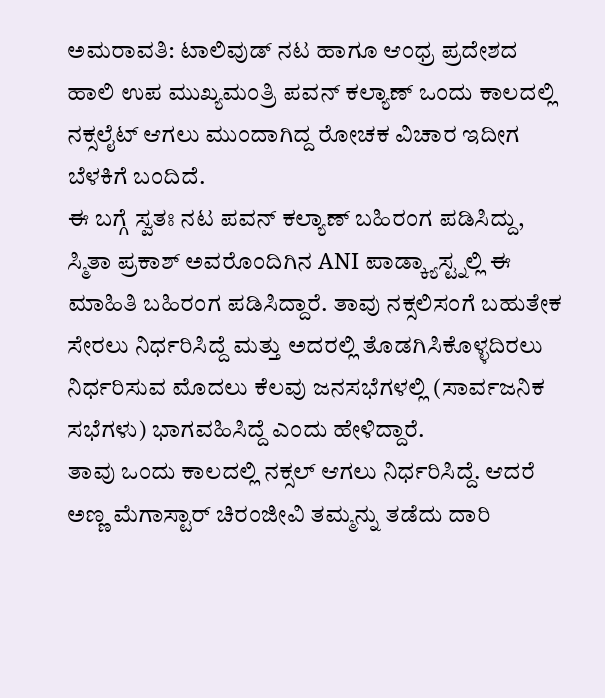ಅಮರಾವತಿ: ಟಾಲಿವುಡ್ ನಟ ಹಾಗೂ ಆಂಧ್ರ ಪ್ರದೇಶದ ಹಾಲಿ ಉಪ ಮುಖ್ಯಮಂತ್ರಿ ಪವನ್ ಕಲ್ಯಾಣ್ ಒಂದು ಕಾಲದಲ್ಲಿ ನಕ್ಸಲೈಟ್ ಆಗಲು ಮುಂದಾಗಿದ್ದ ರೋಚಕ ವಿಚಾರ ಇದೀಗ ಬೆಳಕಿಗೆ ಬಂದಿದೆ.
ಈ ಬಗ್ಗೆ ಸ್ವತಃ ನಟ ಪವನ್ ಕಲ್ಯಾಣ್ ಬಹಿರಂಗ ಪಡಿಸಿದ್ದು, ಸ್ಮಿತಾ ಪ್ರಕಾಶ್ ಅವರೊಂದಿಗಿನ ANI ಪಾಡ್ಕ್ಯಾಸ್ಟ್ನಲ್ಲಿ ಈ ಮಾಹಿತಿ ಬಹಿರಂಗ ಪಡಿಸಿದ್ದಾರೆ. ತಾವು ನಕ್ಸಲಿಸಂಗೆ ಬಹುತೇಕ ಸೇರಲು ನಿರ್ಧರಿಸಿದ್ದೆ ಮತ್ತು ಅದರಲ್ಲಿ ತೊಡಗಿಸಿಕೊಳ್ಳದಿರಲು ನಿರ್ಧರಿಸುವ ಮೊದಲು ಕೆಲವು ಜನಸಭೆಗಳಲ್ಲಿ (ಸಾರ್ವಜನಿಕ ಸಭೆಗಳು) ಭಾಗವಹಿಸಿದ್ದೆ ಎಂದು ಹೇಳಿದ್ದಾರೆ.
ತಾವು ಒಂದು ಕಾಲದಲ್ಲಿ ನಕ್ಸಲ್ ಆಗಲು ನಿರ್ಧರಿಸಿದ್ದೆ. ಆದರೆ ಅಣ್ಣ ಮೆಗಾಸ್ಟಾರ್ ಚಿರಂಜೀವಿ ತಮ್ಮನ್ನು ತಡೆದು ದಾರಿ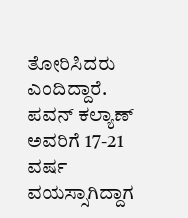ತೋರಿಸಿದರು ಎಂದಿದ್ದಾರೆ. ಪವನ್ ಕಲ್ಯಾಣ್ ಅವರಿಗೆ 17-21 ವರ್ಷ ವಯಸ್ಸಾಗಿದ್ದಾಗ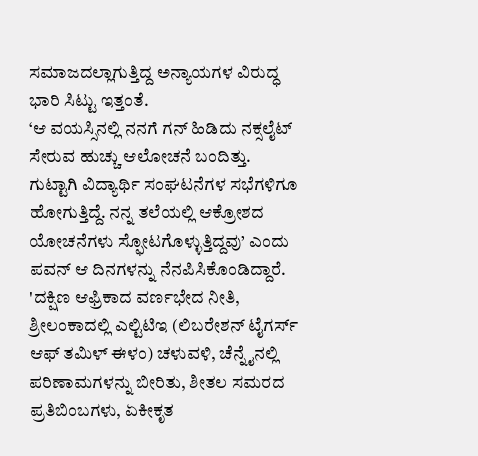ಸಮಾಜದಲ್ಲಾಗುತ್ತಿದ್ದ ಅನ್ಯಾಯಗಳ ವಿರುದ್ಧ ಭಾರಿ ಸಿಟ್ಟು ಇತ್ತಂತೆ.
‘ಆ ವಯಸ್ಸಿನಲ್ಲಿ ನನಗೆ ಗನ್ ಹಿಡಿದು ನಕ್ಸಲೈಟ್ ಸೇರುವ ಹುಚ್ಚು ಆಲೋಚನೆ ಬಂದಿತ್ತು. ಗುಟ್ಟಾಗಿ ವಿದ್ಯಾರ್ಥಿ ಸಂಘಟನೆಗಳ ಸಭೆಗಳಿಗೂ ಹೋಗುತ್ತಿದ್ದೆ. ನನ್ನ ತಲೆಯಲ್ಲಿ ಆಕ್ರೋಶದ ಯೋಚನೆಗಳು ಸ್ಫೋಟಗೊಳ್ಳುತ್ತಿದ್ದವು’ ಎಂದು ಪವನ್ ಆ ದಿನಗಳನ್ನು ನೆನಪಿಸಿಕೊಂಡಿದ್ದಾರೆ.
'ದಕ್ಷಿಣ ಆಫ್ರಿಕಾದ ವರ್ಣಭೇದ ನೀತಿ, ಶ್ರೀಲಂಕಾದಲ್ಲಿ ಎಲ್ಟಿಟಿಇ (ಲಿಬರೇಶನ್ ಟೈಗರ್ಸ್ ಆಫ್ ತಮಿಳ್ ಈಳಂ) ಚಳುವಳಿ, ಚೆನ್ನೈನಲ್ಲಿ ಪರಿಣಾಮಗಳನ್ನು ಬೀರಿತು, ಶೀತಲ ಸಮರದ ಪ್ರತಿಬಿಂಬಗಳು, ಏಕೀಕೃತ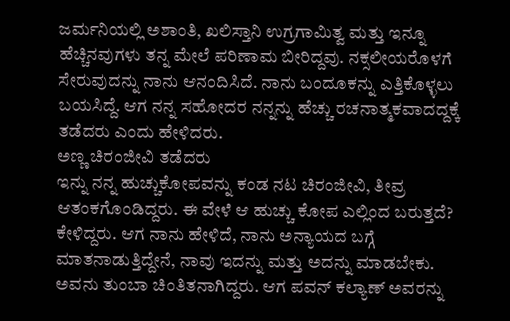ಜರ್ಮನಿಯಲ್ಲಿ ಅಶಾಂತಿ, ಖಲಿಸ್ತಾನಿ ಉಗ್ರಗಾಮಿತ್ವ ಮತ್ತು ಇನ್ನೂ ಹೆಚ್ಚಿನವುಗಳು ತನ್ನ ಮೇಲೆ ಪರಿಣಾಮ ಬೀರಿದ್ದವು. ನಕ್ಸಲೀಯರೊಳಗೆ ಸೇರುವುದನ್ನು ನಾನು ಆನಂದಿಸಿದೆ. ನಾನು ಬಂದೂಕನ್ನು ಎತ್ತಿಕೊಳ್ಳಲು ಬಯಸಿದ್ದೆ. ಆಗ ನನ್ನ ಸಹೋದರ ನನ್ನನ್ನು ಹೆಚ್ಚು ರಚನಾತ್ಮಕವಾದದ್ದಕ್ಕೆ ತಡೆದರು ಎಂದು ಹೇಳಿದರು.
ಅಣ್ಣ ಚಿರಂಜೀವಿ ತಡೆದರು
ಇನ್ನು ನನ್ನ ಹುಚ್ಚುಕೋಪವನ್ನು ಕಂಡ ನಟ ಚಿರಂಜೀವಿ, ತೀವ್ರ ಆತಂಕಗೊಂಡಿದ್ದರು. ಈ ವೇಳೆ ಆ ಹುಚ್ಚು ಕೋಪ ಎಲ್ಲಿಂದ ಬರುತ್ತದೆ? ಕೇಳಿದ್ದರು. ಆಗ ನಾನು ಹೇಳಿದೆ, ನಾನು ಅನ್ಯಾಯದ ಬಗ್ಗೆ ಮಾತನಾಡುತ್ತಿದ್ದೇನೆ, ನಾವು ಇದನ್ನು ಮತ್ತು ಅದನ್ನು ಮಾಡಬೇಕು. ಅವನು ತುಂಬಾ ಚಿಂತಿತನಾಗಿದ್ದರು. ಆಗ ಪವನ್ ಕಲ್ಯಾಣ್ ಅವರನ್ನು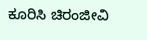ಕೂರಿಸಿ ಚಿರಂಜೀವಿ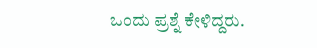ಒಂದು ಪ್ರಶ್ನೆ ಕೇಳಿದ್ದರು.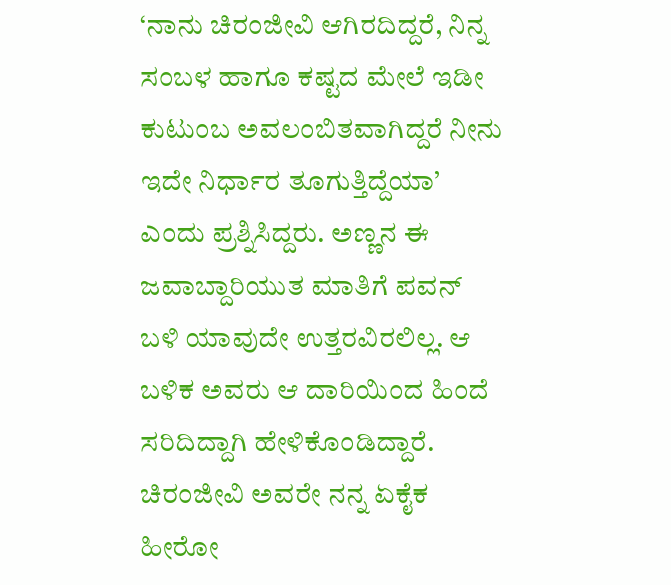‘ನಾನು ಚಿರಂಜೀವಿ ಆಗಿರದಿದ್ದರೆ, ನಿನ್ನ ಸಂಬಳ ಹಾಗೂ ಕಷ್ಟದ ಮೇಲೆ ಇಡೀ ಕುಟುಂಬ ಅವಲಂಬಿತವಾಗಿದ್ದರೆ ನೀನು ಇದೇ ನಿರ್ಧಾರ ತೂಗುತ್ತಿದ್ದೆಯಾ’ ಎಂದು ಪ್ರಶ್ನಿಸಿದ್ದರು. ಅಣ್ಣನ ಈ ಜವಾಬ್ದಾರಿಯುತ ಮಾತಿಗೆ ಪವನ್ ಬಳಿ ಯಾವುದೇ ಉತ್ತರವಿರಲಿಲ್ಲ. ಆ ಬಳಿಕ ಅವರು ಆ ದಾರಿಯಿಂದ ಹಿಂದೆ ಸರಿದಿದ್ದಾಗಿ ಹೇಳಿಕೊಂಡಿದ್ದಾರೆ.
ಚಿರಂಜೀವಿ ಅವರೇ ನನ್ನ ಏಕೈಕ ಹೀರೋ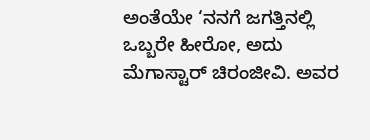ಅಂತೆಯೇ ‘ನನಗೆ ಜಗತ್ತಿನಲ್ಲಿ ಒಬ್ಬರೇ ಹೀರೋ, ಅದು ಮೆಗಾಸ್ಟಾರ್ ಚಿರಂಜೀವಿ. ಅವರ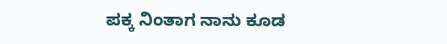ಪಕ್ಕ ನಿಂತಾಗ ನಾನು ಕೂಡ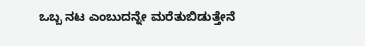ಒಬ್ಬ ನಟ ಎಂಬುದನ್ನೇ ಮರೆತುಬಿಡುತ್ತೇನೆ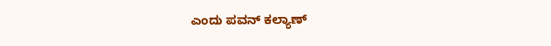ಎಂದು ಪವನ್ ಕಲ್ಯಾಣ್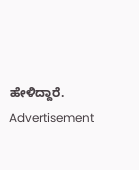ಹೇಳಿದ್ದಾರೆ.
Advertisement